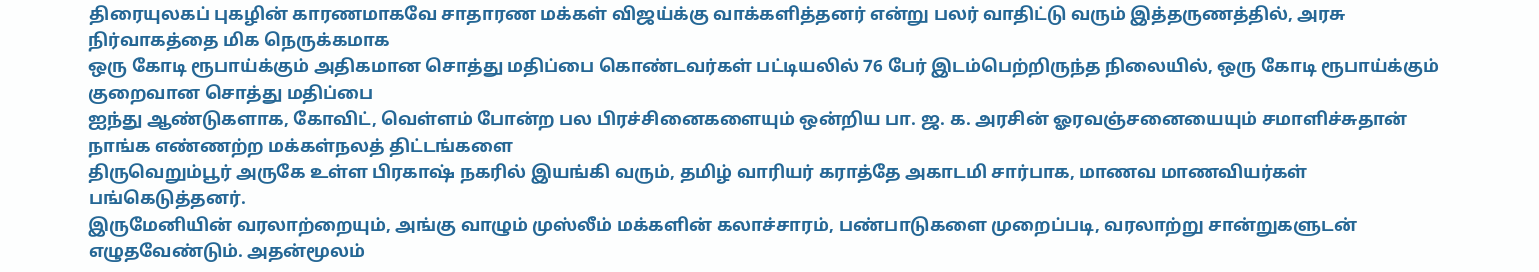திரையுலகப் புகழின் காரணமாகவே சாதாரண மக்கள் விஜய்க்கு வாக்களித்தனர் என்று பலர் வாதிட்டு வரும் இத்தருணத்தில், அரசு நிர்வாகத்தை மிக நெருக்கமாக
ஒரு கோடி ரூபாய்க்கும் அதிகமான சொத்து மதிப்பை கொண்டவர்கள் பட்டியலில் 76 பேர் இடம்பெற்றிருந்த நிலையில், ஒரு கோடி ரூபாய்க்கும் குறைவான சொத்து மதிப்பை
ஐந்து ஆண்டுகளாக, கோவிட், வெள்ளம் போன்ற பல பிரச்சினைகளையும் ஒன்றிய பா. ஜ. க. அரசின் ஓரவஞ்சனையையும் சமாளிச்சுதான் நாங்க எண்ணற்ற மக்கள்நலத் திட்டங்களை
திருவெறும்பூர் அருகே உள்ள பிரகாஷ் நகரில் இயங்கி வரும், தமிழ் வாரியர் கராத்தே அகாடமி சார்பாக, மாணவ மாணவியர்கள் பங்கெடுத்தனர்.
இருமேனியின் வரலாற்றையும், அங்கு வாழும் முஸ்லீம் மக்களின் கலாச்சாரம், பண்பாடுகளை முறைப்படி, வரலாற்று சான்றுகளுடன் எழுதவேண்டும். அதன்மூலம்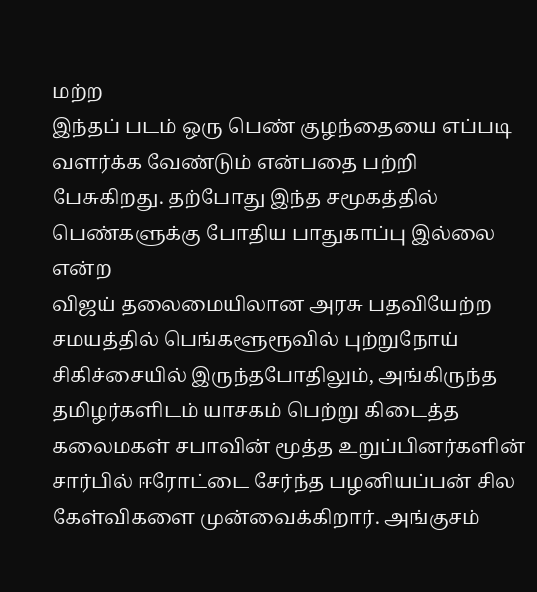மற்ற
இந்தப் படம் ஒரு பெண் குழந்தையை எப்படி வளர்க்க வேண்டும் என்பதை பற்றி பேசுகிறது. தற்போது இந்த சமூகத்தில் பெண்களுக்கு போதிய பாதுகாப்பு இல்லை என்ற
விஜய் தலைமையிலான அரசு பதவியேற்ற சமயத்தில் பெங்களூரூவில் புற்றுநோய் சிகிச்சையில் இருந்தபோதிலும், அங்கிருந்த தமிழர்களிடம் யாசகம் பெற்று கிடைத்த
கலைமகள் சபாவின் மூத்த உறுப்பினர்களின் சார்பில் ஈரோட்டை சேர்ந்த பழனியப்பன் சில கேள்விகளை முன்வைக்கிறார். அங்குசம்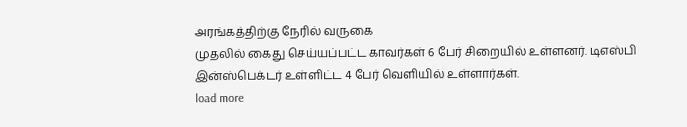அரங்கத்திற்கு நேரில் வருகை
முதலில் கைது செய்யப்பட்ட காவர்கள் 6 பேர் சிறையில் உள்ளனர். டிஎஸ்பி இன்ஸ்பெக்டர் உள்ளிட்ட 4 பேர் வெளியில் உள்ளார்கள்.
load more